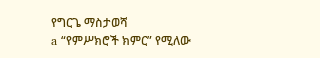የግርጌ ማስታወሻ
a “የምሥክሮች ክምር” የሚለው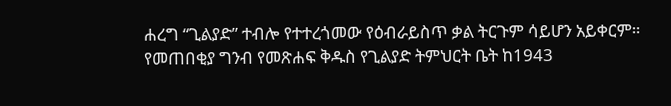ሐረግ “ጊልያድ” ተብሎ የተተረጎመው የዕብራይስጥ ቃል ትርጉም ሳይሆን አይቀርም። የመጠበቂያ ግንብ የመጽሐፍ ቅዱስ የጊልያድ ትምህርት ቤት ከ1943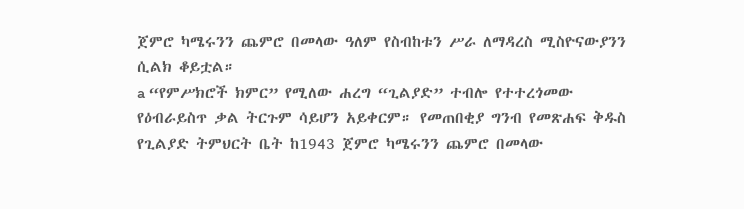ጀምሮ ካሜሩንን ጨምሮ በመላው ዓለም የስብከቱን ሥራ ለማዳረስ ሚስዮናውያንን ሲልክ ቆይቷል።
a “የምሥክሮች ክምር” የሚለው ሐረግ “ጊልያድ” ተብሎ የተተረጎመው የዕብራይስጥ ቃል ትርጉም ሳይሆን አይቀርም። የመጠበቂያ ግንብ የመጽሐፍ ቅዱስ የጊልያድ ትምህርት ቤት ከ1943 ጀምሮ ካሜሩንን ጨምሮ በመላው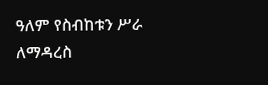ዓለም የስብከቱን ሥራ ለማዳረስ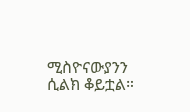ሚስዮናውያንን ሲልክ ቆይቷል።